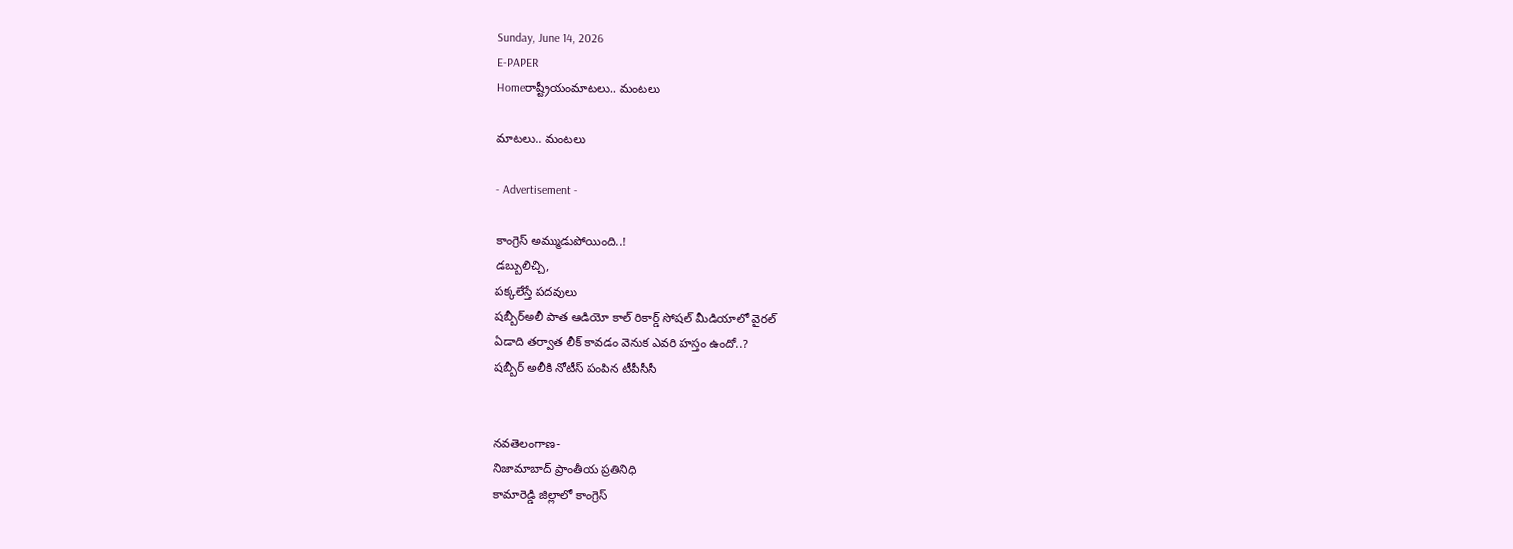Sunday, June 14, 2026
E-PAPER
Homeరాష్ట్రీయంమాటలు.. మంటలు

మాటలు.. మంటలు

- Advertisement -

కాంగ్రెస్‌ అమ్ముడుపోయింది..!
డబ్బులిచ్చి,
పక్కలేస్తే పదవులు
షబ్బీర్‌అలీ పాత ఆడియో కాల్‌ రికార్డ్‌ సోషల్‌ మీడియాలో వైరల్‌
ఏడాది తర్వాత లీక్‌ కావడం వెనుక ఎవరి హస్తం ఉందో..?
షబ్బీర్‌ అలీకి నోటీస్‌ పంపిన టీపీసీసీ


నవతెలంగాణ-
నిజామాబాద్‌ ప్రాంతీయ ప్రతినిధి
కామారెడ్డి జిల్లాలో కాంగ్రెస్‌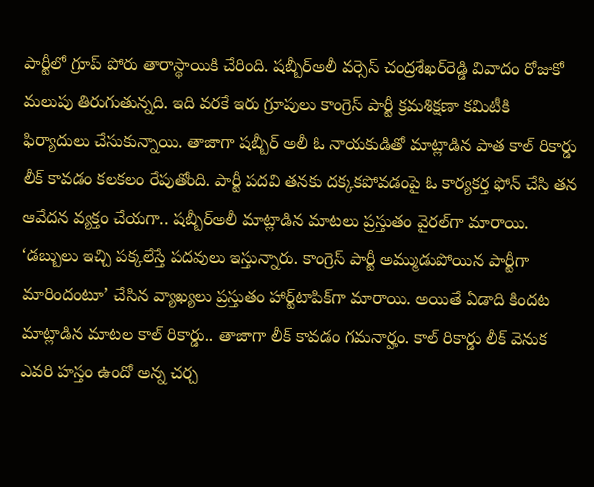పార్టీలో గ్రూప్‌ పోరు తారాస్థాయికి చేరింది. షబ్బీర్‌అలీ వర్సెస్‌ చంద్రశేఖర్‌రెడ్డి వివాదం రోజుకో మలుపు తిరుగుతున్నది. ఇది వరకే ఇరు గ్రూపులు కాంగ్రెస్‌ పార్టీ క్రమశిక్షణా కమిటీకి ఫిర్యాదులు చేసుకున్నాయి. తాజాగా షబ్బీర్‌ అలీ ఓ నాయకుడితో మాట్లాడిన పాత కాల్‌ రికార్డు లీక్‌ కావడం కలకలం రేపుతోంది. పార్టీ పదవి తనకు దక్కకపోవడంపై ఓ కార్యకర్త ఫోన్‌ చేసి తన ఆవేదన వ్యక్తం చేయగా.. షబ్బీర్‌అలీ మాట్లాడిన మాటలు ప్రస్తుతం వైరల్‌గా మారాయి. ‘డబ్బులు ఇచ్చి పక్కలేస్తే పదవులు ఇస్తున్నారు. కాంగ్రెస్‌ పార్టీ అమ్ముడుపోయిన పార్టీగా మారిందంటూ’ చేసిన వ్యాఖ్యలు ప్రస్తుతం హార్ట్‌టాపిక్‌గా మారాయి. అయితే ఏడాది కిందట మాట్లాడిన మాటల కాల్‌ రికార్డు.. తాజాగా లీక్‌ కావడం గమనార్హం. కాల్‌ రికార్డు లీక్‌ వెనుక ఎవరి హస్తం ఉందో అన్న చర్చ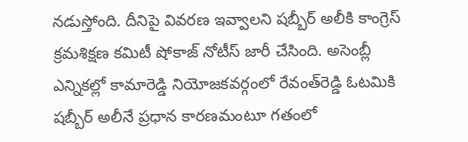నడుస్తోంది. దీనిపై వివరణ ఇవ్వాలని షబ్బీర్‌ అలీకి కాంగ్రెస్‌ క్రమశిక్షణ కమిటీ షోకాజ్‌ నోటీస్‌ జారీ చేసింది. అసెంబ్లీ ఎన్నికల్లో కామారెడ్డి నియోజకవర్గంలో రేవంత్‌రెడ్డి ఓటమికి షబ్బీర్‌ అలీనే ప్రధాన కారణమంటూ గతంలో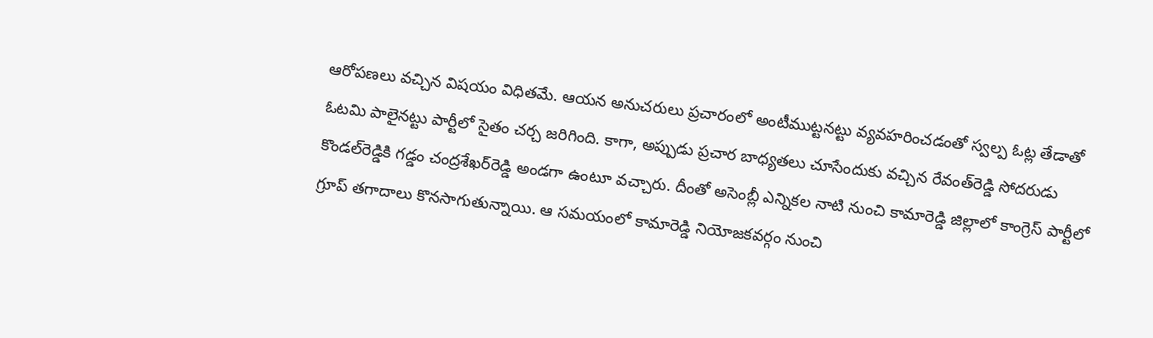ఆరోపణలు వచ్చిన విషయం విధితమే. ఆయన అనుచరులు ప్రచారంలో అంటీముట్టనట్టు వ్యవహరించడంతో స్వల్ప ఓట్ల తేడాతో ఓటమి పాలైనట్టు పార్టీలో సైతం చర్చ జరిగింది. కాగా, అప్పుడు ప్రచార బాధ్యతలు చూసేందుకు వచ్చిన రేవంత్‌రెడ్డి సోదరుడు కొండల్‌రెడ్డికి గడ్డం చంద్రశేఖర్‌రెడ్డి అండగా ఉంటూ వచ్చారు. దీంతో అసెంబ్లీ ఎన్నికల నాటి నుంచి కామారెడ్డి జిల్లాలో కాంగ్రెస్‌ పార్టీలో గ్రూప్‌ తగాదాలు కొనసాగుతున్నాయి. ఆ సమయంలో కామారెడ్డి నియోజకవర్గం నుంచి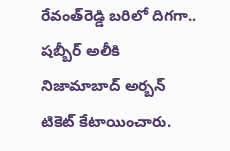రేవంత్‌రెడ్డి బరిలో దిగగా.. షబ్బీర్‌ అలీకి నిజామాబాద్‌ అర్బన్‌ టికెట్‌ కేటాయించారు.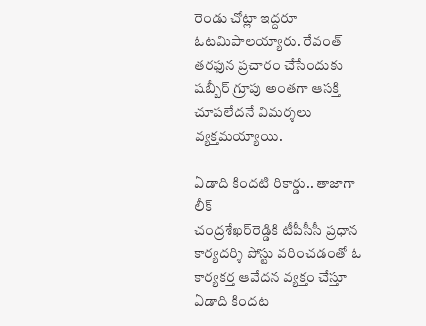రెండు చోట్లా ఇద్దరూ ఓటమిపాలయ్యారు. రేవంత్‌ తరఫున ప్రచారం చేసేందుకు షబ్బీర్‌ గ్రూపు అంతగా ఆసక్తి చూపలేదనే విమర్శలు వ్యక్తమయ్యాయి.

ఏడాది కిందటి రికార్డు.. తాజాగా లీక్‌
చంద్రశేఖర్‌రెడ్డికి టీపీసీసీ ప్రధాన కార్యదర్శి పోస్టు వరించడంతో ఓ కార్యకర్త ఆవేదన వ్యక్తం చేస్తూ ఏడాది కిందట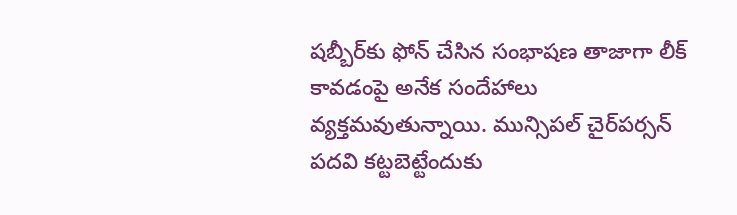షబ్బీర్‌కు ఫోన్‌ చేసిన సంభాషణ తాజాగా లీక్‌ కావడంపై అనేక సందేహాలు వ్యక్తమవుతున్నాయి. మున్సిపల్‌ చైర్‌పర్సన్‌ పదవి కట్టబెట్టేందుకు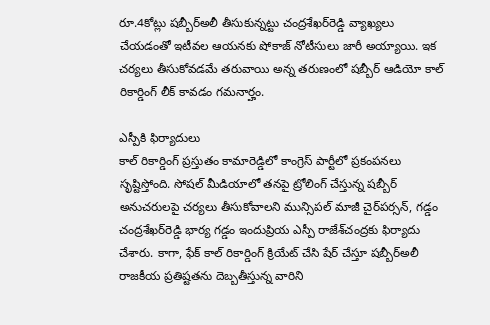రూ.4కోట్లు షబ్బీర్‌అలీ తీసుకున్నట్టు చంద్రశేఖర్‌రెడ్డి వ్యాఖ్యలు చేయడంతో ఇటీవల ఆయనకు షోకాజ్‌ నోటీసులు జారీ అయ్యాయి. ఇక చర్యలు తీసుకోవడమే తరువాయి అన్న తరుణంలో షబ్బీర్‌ ఆడియో కాల్‌ రికార్డింగ్‌ లీక్‌ కావడం గమనార్హం.

ఎస్పీకి ఫిర్యాదులు
కాల్‌ రికార్డింగ్‌ ప్రస్తుతం కామారెడ్డిలో కాంగ్రెస్‌ పార్టీలో ప్రకంపనలు సృష్టిస్తోంది. సోషల్‌ మీడియాలో తనపై ట్రోలింగ్‌ చేస్తున్న షబ్బీర్‌ అనుచరులపై చర్యలు తీసుకోవాలని మున్సిపల్‌ మాజీ చైర్‌పర్సన్‌, గడ్డం చంద్రశేఖర్‌రెడ్డి భార్య గడ్డం ఇందుప్రియ ఎస్పీ రాజేశ్‌చంద్రకు ఫిర్యాదు చేశారు. కాగా, ఫేక్‌ కాల్‌ రికార్డింగ్‌ క్రియేట్‌ చేసి షేర్‌ చేస్తూ షబ్బీర్‌అలీ రాజకీయ ప్రతిష్టతను దెబ్బతీస్తున్న వారిని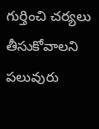గుర్తించి చర్యలు తీసుకోవాలని పలువురు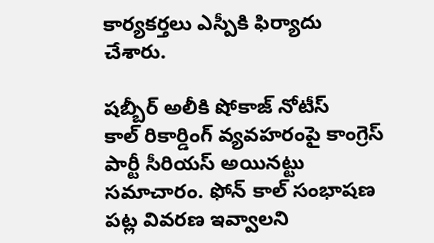కార్యకర్తలు ఎస్పీకి ఫిర్యాదు చేశారు.

షబ్బీర్‌ అలీకి షోకాజ్‌ నోటీస్‌
కాల్‌ రికార్డింగ్‌ వ్యవహరంపై కాంగ్రెస్‌ పార్టీ సీరియస్‌ అయినట్టు సమాచారం. ఫోన్‌ కాల్‌ సంభాషణ పట్ల వివరణ ఇవ్వాలని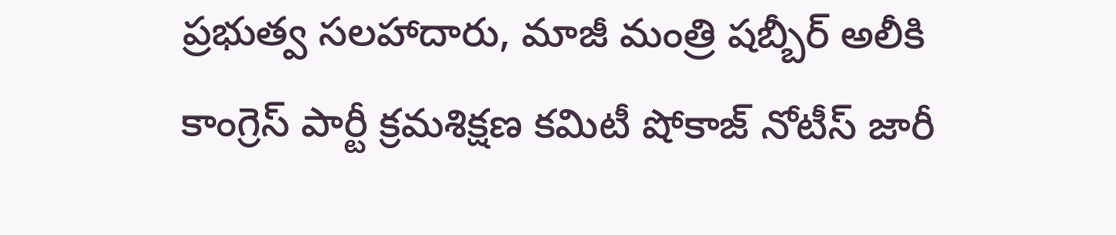ప్రభుత్వ సలహాదారు, మాజీ మంత్రి షబ్బీర్‌ అలీకి కాంగ్రెస్‌ పార్టీ క్రమశిక్షణ కమిటీ షోకాజ్‌ నోటీస్‌ జారీ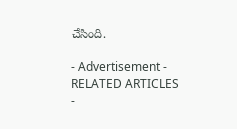చేసింది.

- Advertisement -
RELATED ARTICLES
-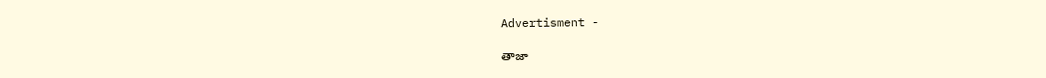Advertisment -

తాజా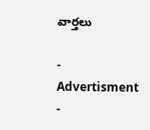వార్తలు

- Advertisment -